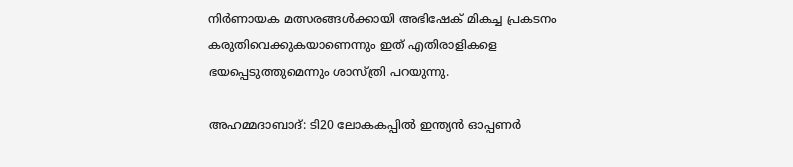നിര്‍ണായക മത്സരങ്ങള്‍ക്കായി അഭിഷേക് മികച്ച പ്രകടനം കരുതിവെക്കുകയാണെന്നും ഇത് എതിരാളികളെ ഭയപ്പെടുത്തുമെന്നും ശാസ്ത്രി പറയുന്നു.

അഹമ്മദാബാദ്: ടി20 ലോകകപ്പില്‍ ഇന്ത്യന്‍ ഓപ്പണര്‍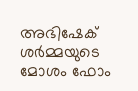അഭിഷേക് ശര്‍മ്മയുടെ മോശം ഫോം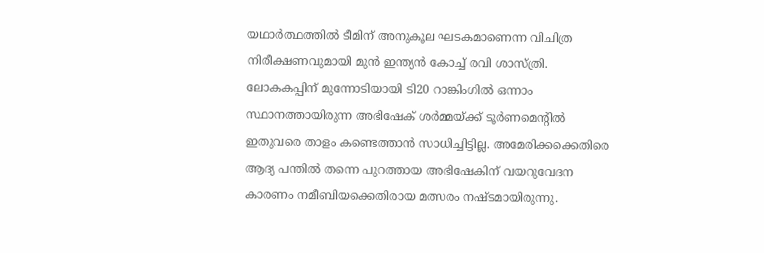യഥാര്‍ത്ഥത്തില്‍ ടീമിന് അനുകൂല ഘടകമാണെന്ന വിചിത്ര നിരീക്ഷണവുമായി മുന്‍ ഇന്ത്യന്‍ കോച്ച് രവി ശാസ്ത്രി. ലോകകപ്പിന് മുന്നോടിയായി ടി20 റാങ്കിംഗില്‍ ഒന്നാം സ്ഥാനത്തായിരുന്ന അഭിഷേക് ശര്‍മ്മയ്ക്ക് ടൂര്‍ണമെന്റില്‍ ഇതുവരെ താളം കണ്ടെത്താന്‍ സാധിച്ചിട്ടില്ല. അമേരിക്കക്കെതിരെ ആദ്യ പന്തില്‍ തന്നെ പുറത്തായ അഭിഷേകിന് വയറുവേദന കാരണം നമീബിയക്കെതിരായ മത്സരം നഷ്ടമായിരുന്നു.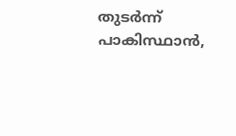തുടര്‍ന്ന് പാകിസ്ഥാന്‍,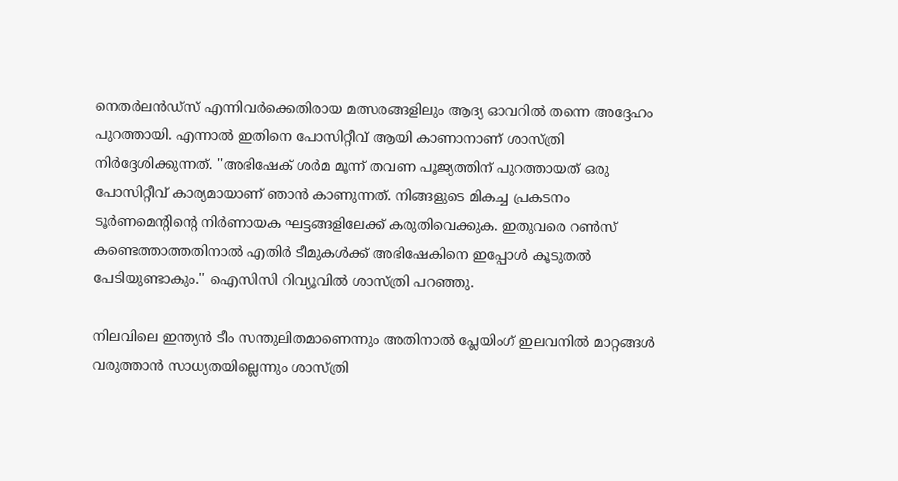നെതര്‍ലന്‍ഡ്സ് എന്നിവര്‍ക്കെതിരായ മത്സരങ്ങളിലും ആദ്യ ഓവറില്‍ തന്നെ അദ്ദേഹം പുറത്തായി. എന്നാല്‍ ഇതിനെ പോസിറ്റീവ് ആയി കാണാനാണ് ശാസ്ത്രി നിര്‍ദ്ദേശിക്കുന്നത്. ''അഭിഷേക് ശര്‍മ മൂന്ന് തവണ പൂജ്യത്തിന് പുറത്തായത് ഒരു പോസിറ്റീവ് കാര്യമായാണ് ഞാന്‍ കാണുന്നത്. നിങ്ങളുടെ മികച്ച പ്രകടനം ടൂര്‍ണമെന്റിന്റെ നിര്‍ണായക ഘട്ടങ്ങളിലേക്ക് കരുതിവെക്കുക. ഇതുവരെ റണ്‍സ് കണ്ടെത്താത്തതിനാല്‍ എതിര്‍ ടീമുകള്‍ക്ക് അഭിഷേകിനെ ഇപ്പോള്‍ കൂടുതല്‍ പേടിയുണ്ടാകും.'' ഐസിസി റിവ്യൂവില്‍ ശാസ്ത്രി പറഞ്ഞു.

നിലവിലെ ഇന്ത്യന്‍ ടീം സന്തുലിതമാണെന്നും അതിനാല്‍ പ്ലേയിംഗ് ഇലവനില്‍ മാറ്റങ്ങള്‍ വരുത്താന്‍ സാധ്യതയില്ലെന്നും ശാസ്ത്രി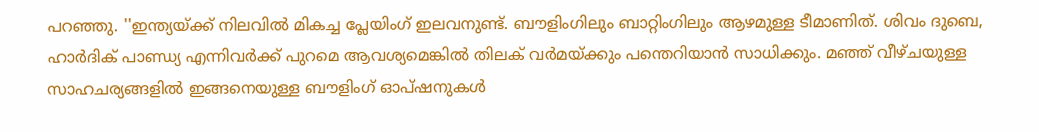പറഞ്ഞു. ''ഇന്ത്യയ്ക്ക് നിലവില്‍ മികച്ച പ്ലേയിംഗ് ഇലവനുണ്ട്. ബൗളിംഗിലും ബാറ്റിംഗിലും ആഴമുള്ള ടീമാണിത്. ശിവം ദുബെ, ഹാര്‍ദിക് പാണ്ഡ്യ എന്നിവര്‍ക്ക് പുറമെ ആവശ്യമെങ്കില്‍ തിലക് വര്‍മയ്ക്കും പന്തെറിയാന്‍ സാധിക്കും. മഞ്ഞ് വീഴ്ചയുള്ള സാഹചര്യങ്ങളില്‍ ഇങ്ങനെയുള്ള ബൗളിംഗ് ഓപ്ഷനുകള്‍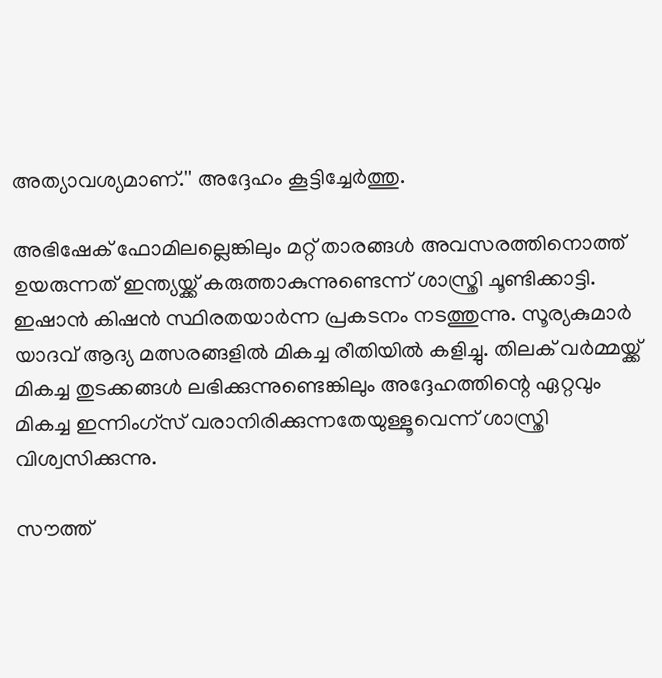അത്യാവശ്യമാണ്.'' അദ്ദേഹം കൂട്ടിച്ചേര്‍ത്തു.

അഭിഷേക് ഫോമിലല്ലെങ്കിലും മറ്റ് താരങ്ങള്‍ അവസരത്തിനൊത്ത് ഉയരുന്നത് ഇന്ത്യയ്ക്ക് കരുത്താകുന്നുണ്ടെന്ന് ശാസ്ത്രി ചൂണ്ടിക്കാട്ടി. ഇഷാന്‍ കിഷന്‍ സ്ഥിരതയാര്‍ന്ന പ്രകടനം നടത്തുന്നു. സൂര്യകുമാര്‍ യാദവ് ആദ്യ മത്സരങ്ങളില്‍ മികച്ച രീതിയില്‍ കളിച്ചു. തിലക് വര്‍മ്മയ്ക്ക് മികച്ച തുടക്കങ്ങള്‍ ലഭിക്കുന്നുണ്ടെങ്കിലും അദ്ദേഹത്തിന്റെ ഏറ്റവും മികച്ച ഇന്നിംഗ്സ് വരാനിരിക്കുന്നതേയുള്ളൂവെന്ന് ശാസ്ത്രി വിശ്വസിക്കുന്നു.

സൗത്ത്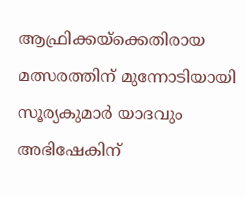ആഫ്രിക്കയ്ക്കെതിരായ മത്സരത്തിന് മുന്നോടിയായി സൂര്യകുമാര്‍ യാദവും അഭിഷേകിന്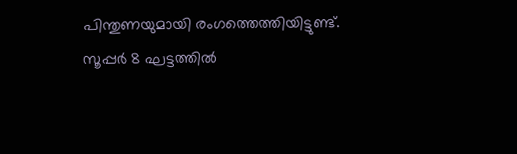പിന്തുണയുമായി രംഗത്തെത്തിയിട്ടുണ്ട്. സൂപ്പര്‍ 8 ഘട്ടത്തില്‍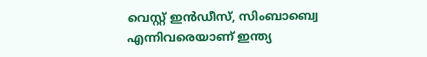വെസ്റ്റ് ഇന്‍ഡീസ്, സിംബാബ്വെ എന്നിവരെയാണ് ഇന്ത്യ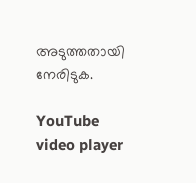അടുത്തതായി നേരിടുക.

YouTube video player